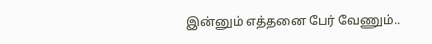இன்னும் எத்தனை பேர் வேணும்..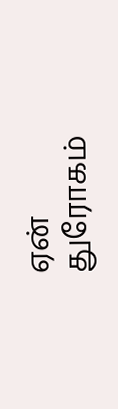ஏன் துரோகம்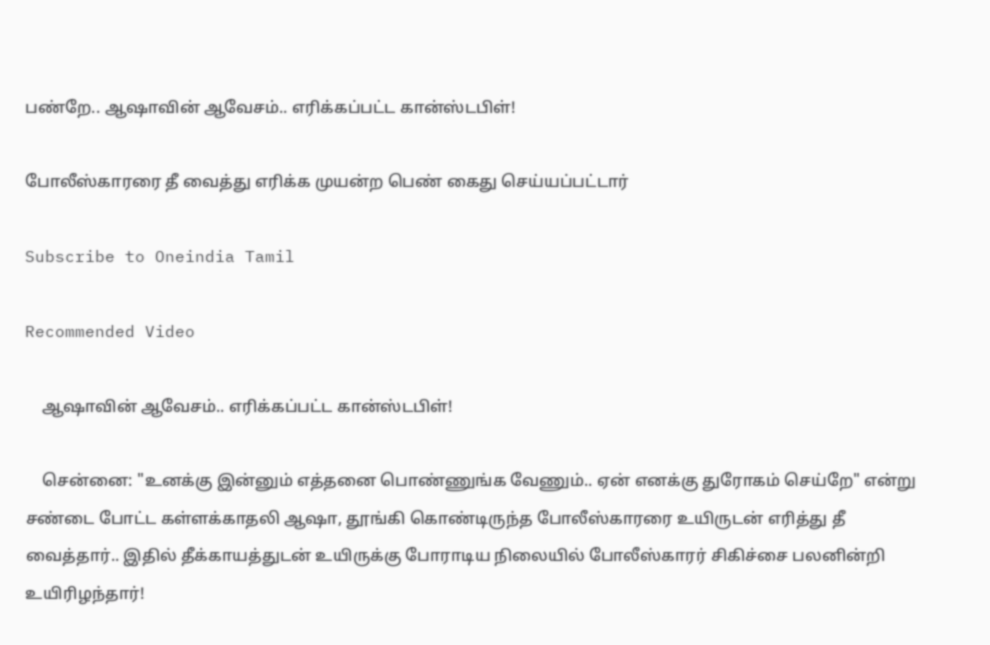பண்றே.. ஆஷாவின் ஆவேசம்.. எரிக்கப்பட்ட கான்ஸ்டபிள்!

போலீஸ்காரரை தீ வைத்து எரிக்க முயன்ற பெண் கைது செய்யப்பட்டார்

Subscribe to Oneindia Tamil

Recommended Video

    ஆஷாவின் ஆவேசம்.. எரிக்கப்பட்ட கான்ஸ்டபிள்!

    சென்னை: "உனக்கு இன்னும் எத்தனை பொண்ணுங்க வேணும்.. ஏன் எனக்கு துரோகம் செய்றே" என்று சண்டை போட்ட கள்ளக்காதலி ஆஷா, தூங்கி கொண்டிருந்த போலீஸ்காரரை உயிருடன் எரித்து தீ வைத்தார்.. இதில் தீக்காயத்துடன் உயிருக்கு போராடிய நிலையில் போலீஸ்காரர் சிகிச்சை பலனின்றி உயிரிழந்தார்!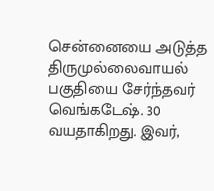சென்னையை அடுத்த திருமுல்லைவாயல் பகுதியை சேர்ந்தவர் வெங்கடேஷ். 30 வயதாகிறது. இவர்,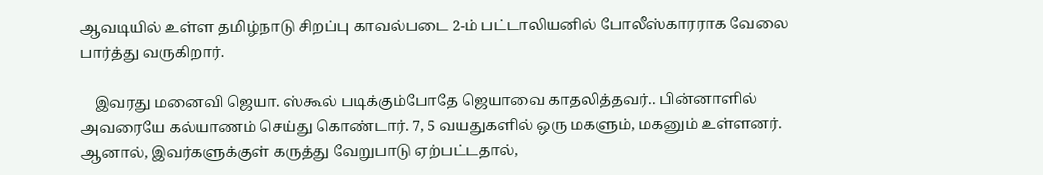ஆவடியில் உள்ள தமிழ்நாடு சிறப்பு காவல்படை 2-ம் பட்டாலியனில் போலீஸ்காரராக வேலை பார்த்து வருகிறார்.

    இவரது மனைவி ஜெயா. ஸ்கூல் படிக்கும்போதே ஜெயாவை காதலித்தவர்.. பின்னாளில் அவரையே கல்யாணம் செய்து கொண்டார். 7, 5 வயதுகளில் ஒரு மகளும், மகனும் உள்ளனர். ஆனால், இவர்களுக்குள் கருத்து வேறுபாடு ஏற்பட்டதால்,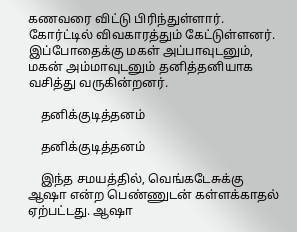கணவரை விட்டு பிரிந்துள்ளார். கோர்ட்டில் விவகாரத்தும் கேட்டுள்ளனர். இப்போதைக்கு மகள் அப்பாவுடனும், மகன் அம்மாவுடனும் தனித்தனியாக வசித்து வருகின்றனர்.

    தனிக்குடித்தனம்

    தனிக்குடித்தனம்

    இந்த சமயத்தில், வெங்கடேசுக்கு ஆஷா என்ற பெண்ணுடன் கள்ளக்காதல் ஏற்பட்டது. ஆஷா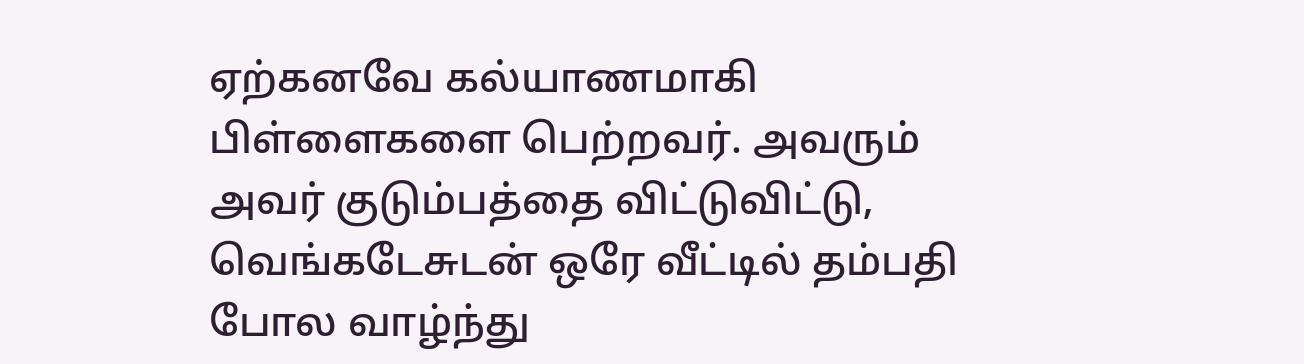ஏற்கனவே கல்யாணமாகி பிள்ளைகளை பெற்றவர். அவரும் அவர் குடும்பத்தை விட்டுவிட்டு, வெங்கடேசுடன் ஒரே வீட்டில் தம்பதி போல வாழ்ந்து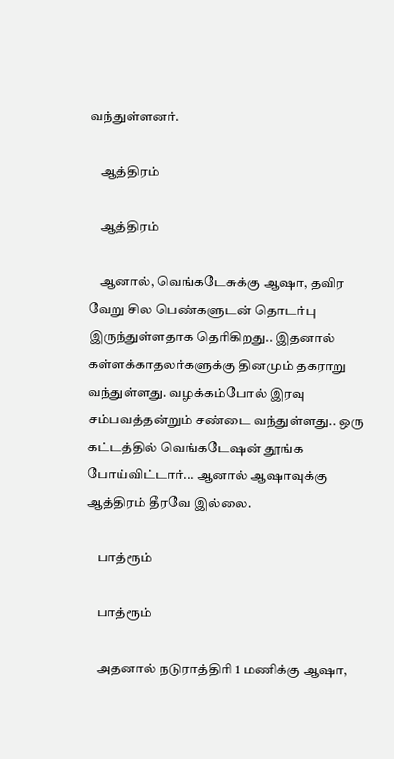வந்துள்ளனர்.

    ஆத்திரம்

    ஆத்திரம்

    ஆனால், வெங்கடேசுக்கு ஆஷா, தவிர வேறு சில பெண்களுடன் தொடர்பு இருந்துள்ளதாக தெரிகிறது.. இதனால் கள்ளக்காதலர்களுக்கு தினமும் தகராறு வந்துள்ளது. வழக்கம்போல் இரவு சம்பவத்தன்றும் சண்டை வந்துள்ளது.. ஒரு கட்டத்தில் வெங்கடேஷன் தூங்க போய்விட்டார்... ஆனால் ஆஷாவுக்கு ஆத்திரம் தீரவே இல்லை.

    பாத்ரூம்

    பாத்ரூம்

    அதனால் நடுராத்திரி 1 மணிக்கு ஆஷா,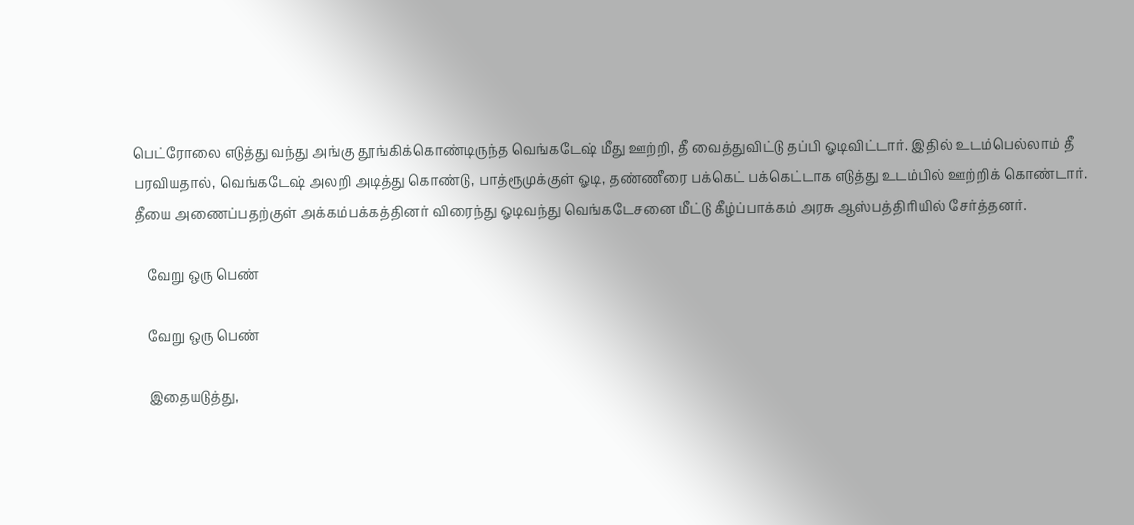பெட்ரோலை எடுத்து வந்து அங்கு தூங்கிக்கொண்டிருந்த வெங்கடேஷ் மீது ஊற்றி, தீ வைத்துவிட்டு தப்பி ஓடிவிட்டார். இதில் உடம்பெல்லாம் தீ பரவியதால், வெங்கடேஷ் அலறி அடித்து கொண்டு, பாத்ரூமுக்குள் ஓடி, தண்ணீரை பக்கெட் பக்கெட்டாக எடுத்து உடம்பில் ஊற்றிக் கொண்டார். தீயை அணைப்பதற்குள் அக்கம்பக்கத்தினர் விரைந்து ஓடிவந்து வெங்கடேசனை மீட்டு கீழ்ப்பாக்கம் அரசு ஆஸ்பத்திரியில் சேர்த்தனர்.

    வேறு ஒரு பெண்

    வேறு ஒரு பெண்

    இதையடுத்து,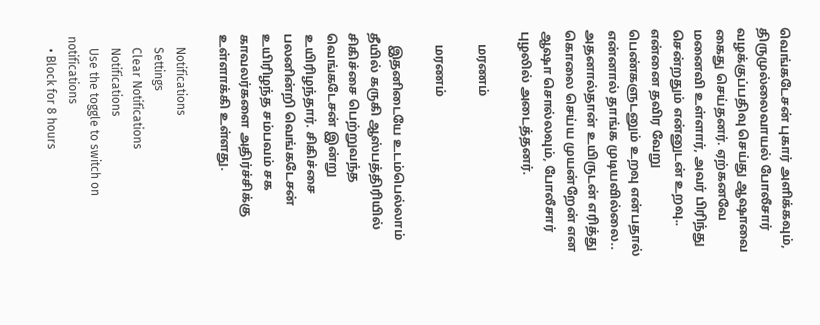வெங்கடேசன் புகார் அளிக்கவும், திருமுல்லைவாயல் போலீசார் வழக்குப்பதிவு செய்து ஆஷாவை கைது செய்தனர். ஏற்கனவே மனைவி உள்ளார், அவர் பிரிந்து சென்றதும் என்னுடன் உறவு.. என்னை தவிர வேறு பெண்களுடனும் உறவு என்பதால் என்னால் தாங்க முடியவில்லை.. அதனால்தான் உயிருடன் எரித்து கொலை செய்ய முயன்றேன் என ஆஷா சொல்லவும், போலீசார் புழலில் அடைத்தனர்.

    மரணம்

    மரணம்

    இதனிடையே உடம்பெல்லாம் தீயில் கருகி ஆஸ்பத்திரியில் சிகிச்சை பெற்றுவந்த வெங்கடேசன் இன்று உயிரிழந்தார். சிகிச்சை பலனின்றி வெங்கடேசன் உயிரிழந்த சம்பவம் சக காவலர்களை அதிர்ச்சிக்கு உள்ளாக்கி உள்ளது.

    Notifications
    Settings
    Clear Notifications
    Notifications
    Use the toggle to switch on notifications
    • Block for 8 hours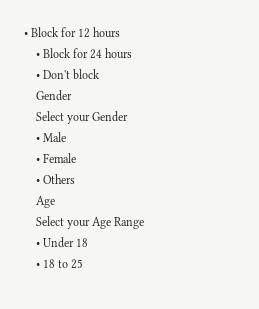• Block for 12 hours
    • Block for 24 hours
    • Don't block
    Gender
    Select your Gender
    • Male
    • Female
    • Others
    Age
    Select your Age Range
    • Under 18
    • 18 to 25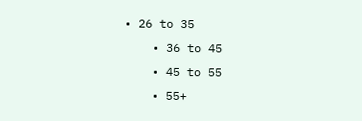• 26 to 35
    • 36 to 45
    • 45 to 55
    • 55+